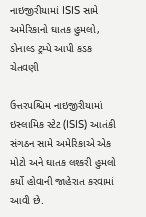નાઇજીરીયામાં ISIS સામે અમેરિકાનો ઘાતક હુમલો, ડોનાલ્ડ ટ્રમ્પે આપી કડક ચેતવણી

ઉત્તરપશ્ચિમ નાઇજીરીયામાં ઇસ્લામિક સ્ટેટ (ISIS) આતંકી સંગઠન સામે અમેરિકાએ એક મોટો અને ઘાતક લશ્કરી હુમલો કર્યો હોવાની જાહેરાત કરવામાં આવી છે.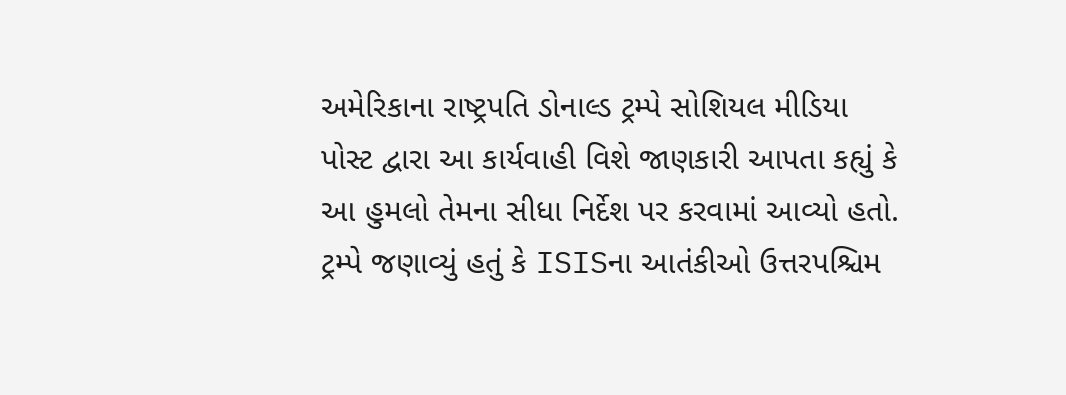અમેરિકાના રાષ્ટ્રપતિ ડોનાલ્ડ ટ્રમ્પે સોશિયલ મીડિયા પોસ્ટ દ્વારા આ કાર્યવાહી વિશે જાણકારી આપતા કહ્યું કે આ હુમલો તેમના સીધા નિર્દેશ પર કરવામાં આવ્યો હતો. ટ્રમ્પે જણાવ્યું હતું કે ISISના આતંકીઓ ઉત્તરપશ્ચિમ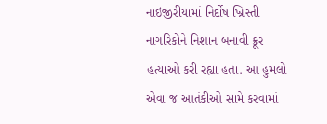નાઇજીરીયામાં નિર્દોષ ખ્રિસ્તી નાગરિકોને નિશાન બનાવી ક્રૂર હત્યાઓ કરી રહ્યા હતા. આ હુમલો એવા જ આતંકીઓ સામે કરવામાં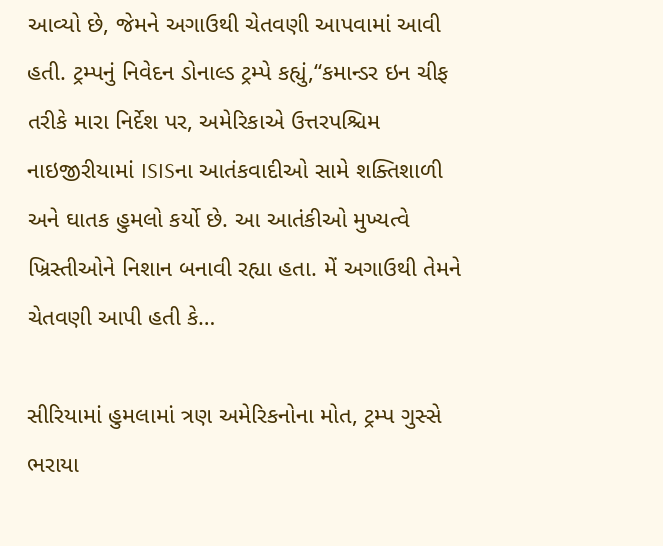આવ્યો છે, જેમને અગાઉથી ચેતવણી આપવામાં આવી હતી. ટ્રમ્પનું નિવેદન ડોનાલ્ડ ટ્રમ્પે કહ્યું,“કમાન્ડર ઇન ચીફ તરીકે મારા નિર્દેશ પર, અમેરિકાએ ઉત્તરપશ્ચિમ નાઇજીરીયામાં ISISના આતંકવાદીઓ સામે શક્તિશાળી અને ઘાતક હુમલો કર્યો છે. આ આતંકીઓ મુખ્યત્વે ખ્રિસ્તીઓને નિશાન બનાવી રહ્યા હતા. મેં અગાઉથી તેમને ચેતવણી આપી હતી કે…

સીરિયામાં હુમલામાં ત્રણ અમેરિકનોના મોત, ટ્રમ્પ ગુસ્સે ભરાયા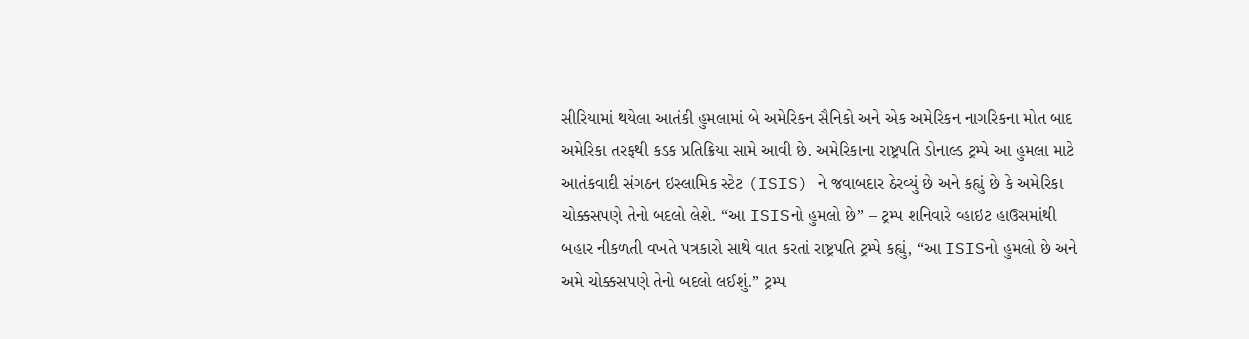સીરિયામાં થયેલા આતંકી હુમલામાં બે અમેરિકન સૈનિકો અને એક અમેરિકન નાગરિકના મોત બાદ અમેરિકા તરફથી કડક પ્રતિક્રિયા સામે આવી છે. અમેરિકાના રાષ્ટ્રપતિ ડોનાલ્ડ ટ્રમ્પે આ હુમલા માટે આતંકવાદી સંગઠન ઇસ્લામિક સ્ટેટ (ISIS) ને જવાબદાર ઠેરવ્યું છે અને કહ્યું છે કે અમેરિકા ચોક્કસપણે તેનો બદલો લેશે. “આ ISISનો હુમલો છે” – ટ્રમ્પ શનિવારે વ્હાઇટ હાઉસમાંથી બહાર નીકળતી વખતે પત્રકારો સાથે વાત કરતાં રાષ્ટ્રપતિ ટ્રમ્પે કહ્યું, “આ ISISનો હુમલો છે અને અમે ચોક્કસપણે તેનો બદલો લઈશું.” ટ્રમ્પ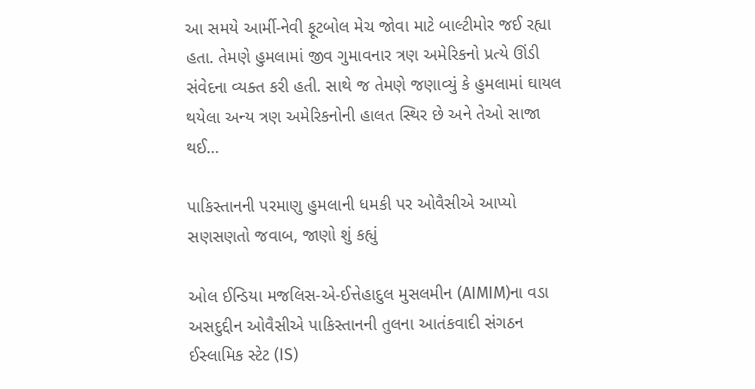આ સમયે આર્મી-નેવી ફૂટબોલ મેચ જોવા માટે બાલ્ટીમોર જઈ રહ્યા હતા. તેમણે હુમલામાં જીવ ગુમાવનાર ત્રણ અમેરિકનો પ્રત્યે ઊંડી સંવેદના વ્યક્ત કરી હતી. સાથે જ તેમણે જણાવ્યું કે હુમલામાં ઘાયલ થયેલા અન્ય ત્રણ અમેરિકનોની હાલત સ્થિર છે અને તેઓ સાજા થઈ…

પાકિસ્તાનની પરમાણુ હુમલાની ધમકી પર ઓવૈસીએ આપ્યો સણસણતો જવાબ, જાણો શું કહ્યું

ઓલ ઈન્ડિયા મજલિસ-એ-ઈત્તેહાદુલ મુસલમીન (AIMIM)ના વડા અસદુદ્દીન ઓવૈસીએ પાકિસ્તાનની તુલના આતંકવાદી સંગઠન ઈસ્લામિક સ્ટેટ (IS)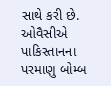સાથે કરી છે. ઓવૈસીએ પાકિસ્તાનના પરમાણુ બોમ્બ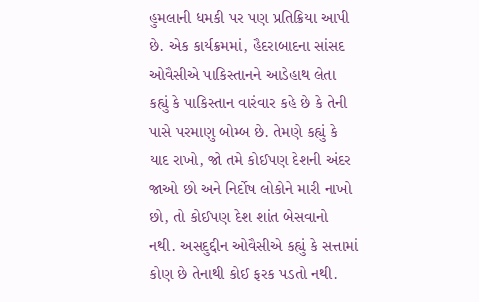હુમલાની ધમકી પર પણ પ્રતિક્રિયા આપી છે. એક કાર્યક્રમમાં, હૈદરાબાદના સાંસદ ઓવૈસીએ પાકિસ્તાનને આડેહાથ લેતા કહ્યું કે પાકિસ્તાન વારંવાર કહે છે કે તેની પાસે પરમાણુ બોમ્બ છે. તેમણે કહ્યું કે યાદ રાખો, જો તમે કોઈપણ દેશની અંદર જાઓ છો અને નિર્દોષ લોકોને મારી નાખો છો, તો કોઈપણ દેશ શાંત બેસવાનો નથી. અસદુદ્દીન ઓવૈસીએ કહ્યું કે સત્તામાં કોણ છે તેનાથી કોઈ ફરક પડતો નથી.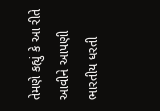તેમણે કહ્યું કે આ રીતે આવીને આપણી ભારતીય ધરતી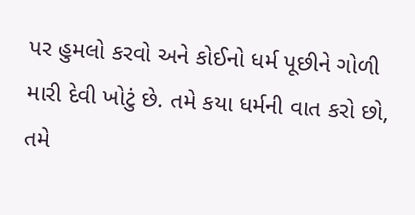પર હુમલો કરવો અને કોઈનો ધર્મ પૂછીને ગોળી મારી દેવી ખોટું છે. તમે કયા ધર્મની વાત કરો છો, તમે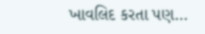ખાવલિદ કરતા પણ…